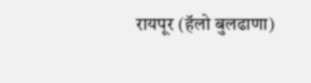रायपूर (हॅलो बुलढाणा)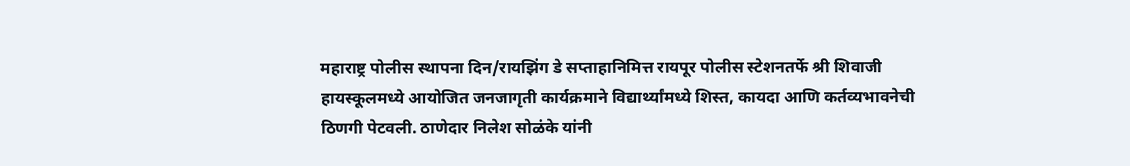महाराष्ट्र पोलीस स्थापना दिन/रायझिंग डे सप्ताहानिमित्त रायपूर पोलीस स्टेशनतर्फे श्री शिवाजी हायस्कूलमध्ये आयोजित जनजागृती कार्यक्रमाने विद्यार्थ्यांमध्ये शिस्त, कायदा आणि कर्तव्यभावनेची ठिणगी पेटवली. ठाणेदार निलेश सोळंके यांनी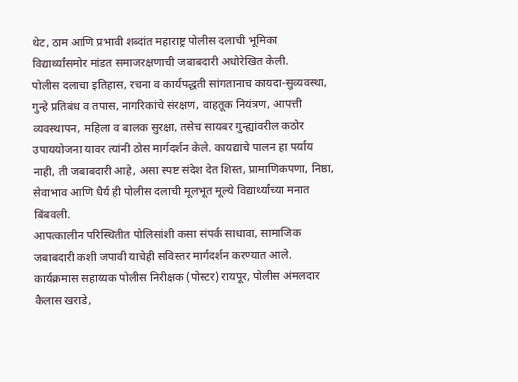थेट, ठाम आणि प्रभावी शब्दांत महाराष्ट्र पोलीस दलाची भूमिका विद्यार्थ्यांसमोर मांडत समाजरक्षणाची जबाबदारी अधोरेखित केली.
पोलीस दलाचा इतिहास, रचना व कार्यपद्धती सांगतानाच कायदा-सुव्यवस्था, गुन्हे प्रतिबंध व तपास, नागरिकांचे संरक्षण, वाहतूक नियंत्रण, आपत्ती व्यवस्थापन, महिला व बालक सुरक्षा, तसेच सायबर गुन्ह्यांवरील कठोर उपाययोजना यावर त्यांनी ठोस मार्गदर्शन केले. कायद्याचे पालन हा पर्याय नाही, ती जबाबदारी आहे, असा स्पष्ट संदेश देत शिस्त, प्रामाणिकपणा, निष्ठा, सेवाभाव आणि धैर्य ही पोलीस दलाची मूलभूत मूल्ये विद्यार्थ्यांच्या मनात बिंबवली.
आपत्कालीन परिस्थितीत पोलिसांशी कसा संपर्क साधावा, सामाजिक जबाबदारी कशी जपावी याचेही सविस्तर मार्गदर्शन करण्यात आले. कार्यक्रमास सहाय्यक पोलीस निरीक्षक (पोस्टर) रायपूर, पोलीस अंमलदार कैलास खराडे,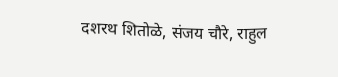दशरथ शितोळे, संजय चौरे, राहुल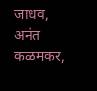जाधव, अनंत कळमकर,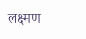लक्ष्मण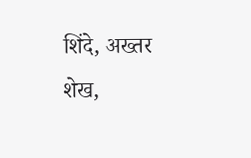शिंदे, अख्तर शेख,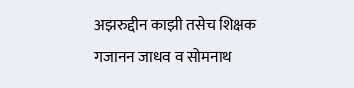अझरुद्दीन काझी तसेच शिक्षक गजानन जाधव व सोमनाथ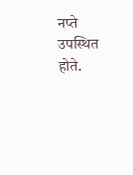नप्ते उपस्थित होते.